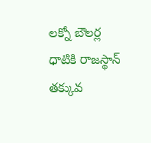లక్నో బౌలర్ల ధాటికి రాజస్థాన్ తక్కువ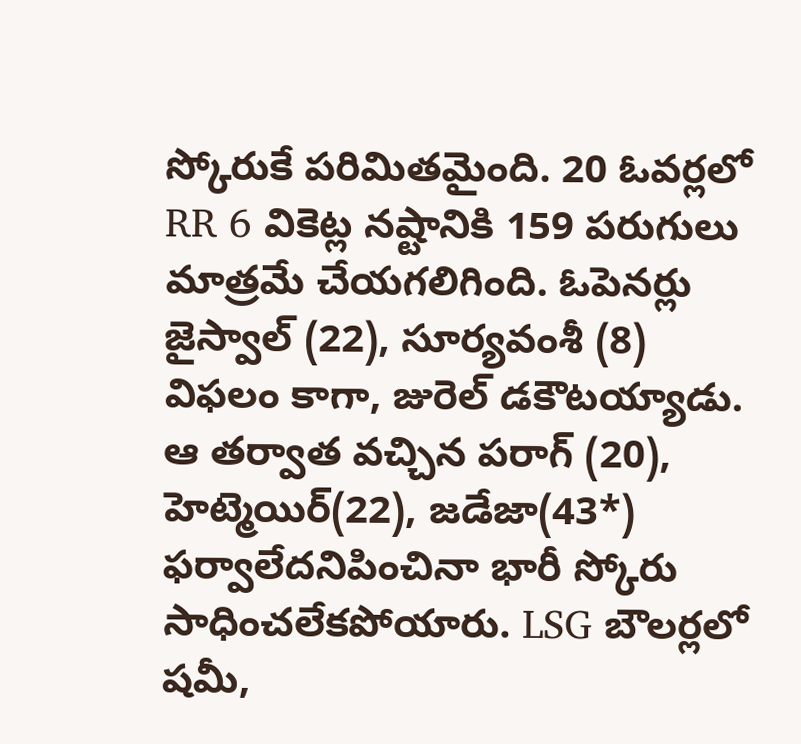స్కోరుకే పరిమితమైంది. 20 ఓవర్లలో RR 6 వికెట్ల నష్టానికి 159 పరుగులు మాత్రమే చేయగలిగింది. ఓపెనర్లు జైస్వాల్ (22), సూర్యవంశీ (8) విఫలం కాగా, జురెల్ డకౌటయ్యాడు. ఆ తర్వాత వచ్చిన పరాగ్ (20), హెట్మెయిర్(22), జడేజా(43*) ఫర్వాలేదనిపించినా భారీ స్కోరు సాధించలేకపోయారు. LSG బౌలర్లలో షమీ,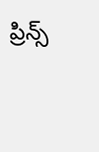ప్రిన్స్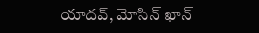యాదవ్, మోసిన్ ఖాన్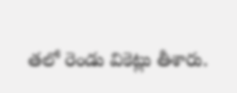తలో రెండు వికెట్లు తీశారు.